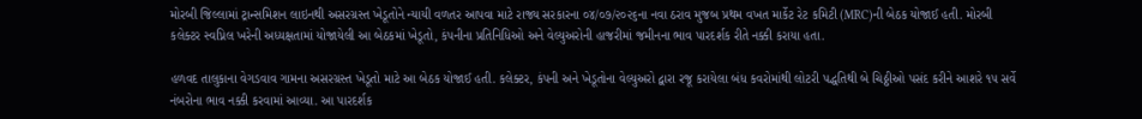મોરબી જિલ્લામાં ટ્રાન્સમિશન લાઇનથી અસરગ્રસ્ત ખેડૂતોને ન્યાયી વળતર આપવા માટે રાજ્ય સરકારના ૦૪/૦૭/૨૦૨૬ના નવા ઠરાવ મુજબ પ્રથમ વખત માર્કેટ રેટ કમિટી (MRC)ની બેઠક યોજાઈ હતી. મોરબી કલેક્ટર સ્વપ્નિલ ખરેની અધ્યક્ષતામાં યોજાયેલી આ બેઠકમાં ખેડૂતો, કંપનીના પ્રતિનિધિઓ અને વેલ્યુઅરોની હાજરીમાં જમીનના ભાવ પારદર્શક રીતે નક્કી કરાયા હતા.

હળવદ તાલુકાના વેગડવાવ ગામના અસરગ્રસ્ત ખેડૂતો માટે આ બેઠક યોજાઈ હતી. કલેક્ટર, કંપની અને ખેડૂતોના વેલ્યુઅરો દ્વારા રજૂ કરાયેલા બંધ કવરોમાંથી લોટરી પદ્ધતિથી બે ચિઠ્ઠીઓ પસંદ કરીને આશરે ૧૫ સર્વે નંબરોના ભાવ નક્કી કરવામાં આવ્યા. આ પારદર્શક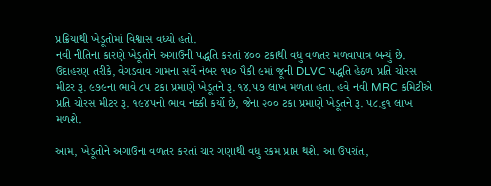પ્રક્રિયાથી ખેડૂતોમાં વિશ્વાસ વધ્યો હતો.
નવી નીતિના કારણે ખેડૂતોને અગાઉની પદ્ધતિ કરતાં ૪૦૦ ટકાથી વધુ વળતર મળવાપાત્ર બન્યું છે. ઉદાહરણ તરીકે, વેગડવાવ ગામના સર્વે નંબર ૧૫૦ પૈકી ૯માં જૂની DLVC પદ્ધતિ હેઠળ પ્રતિ ચોરસ મીટર રૂ. ૯૭૯ના ભાવે ૮૫ ટકા પ્રમાણે ખેડૂતને રૂ. ૧૪.૫૭ લાખ મળતા હતા. હવે નવી MRC કમિટીએ પ્રતિ ચોરસ મીટર રૂ. ૧૯૪૫નો ભાવ નક્કી કર્યો છે, જેના ૨૦૦ ટકા પ્રમાણે ખેડૂતને રૂ. ૫૮.૬૧ લાખ મળશે.

આમ, ખેડૂતોને અગાઉના વળતર કરતાં ચાર ગણાથી વધુ રકમ પ્રાપ્ત થશે. આ ઉપરાંત,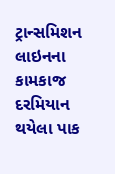ટ્રાન્સમિશન લાઇનના કામકાજ દરમિયાન થયેલા પાક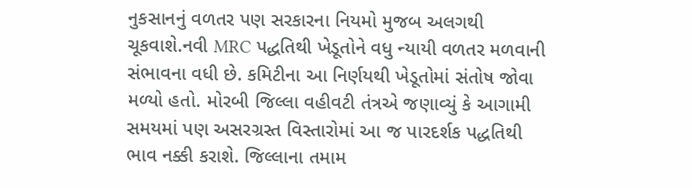નુકસાનનું વળતર પણ સરકારના નિયમો મુજબ અલગથી ચૂકવાશે.નવી MRC પદ્ધતિથી ખેડૂતોને વધુ ન્યાયી વળતર મળવાની સંભાવના વધી છે. કમિટીના આ નિર્ણયથી ખેડૂતોમાં સંતોષ જોવા મળ્યો હતો. મોરબી જિલ્લા વહીવટી તંત્રએ જણાવ્યું કે આગામી સમયમાં પણ અસરગ્રસ્ત વિસ્તારોમાં આ જ પારદર્શક પદ્ધતિથી ભાવ નક્કી કરાશે. જિલ્લાના તમામ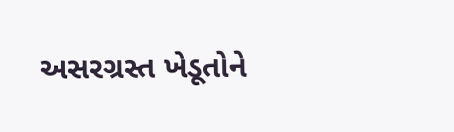અસરગ્રસ્ત ખેડૂતોને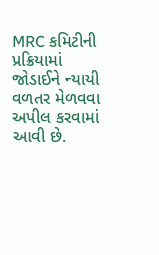MRC કમિટીની પ્રક્રિયામાં જોડાઈને ન્યાયી વળતર મેળવવા અપીલ કરવામાં આવી છે.